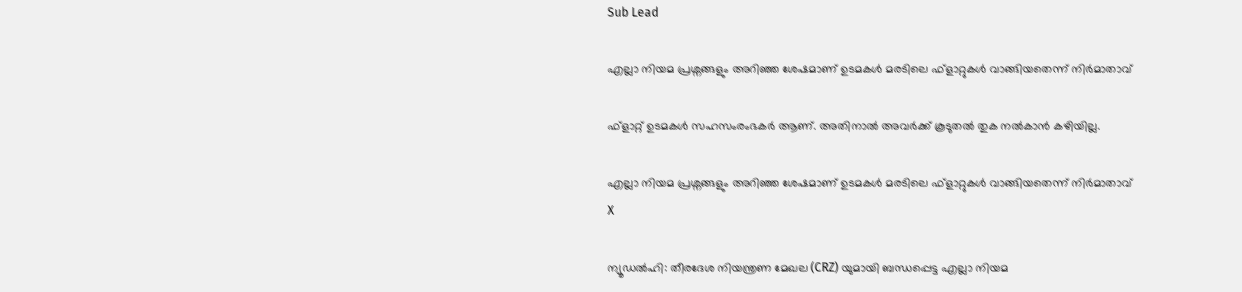Sub Lead

എല്ലാ നിയമ പ്രശ്നങ്ങളും അറിഞ്ഞ ശേഷമാണ് ഉടമകള്‍ മരടിലെ ഫ്‌ളാറ്റുകള്‍ വാങ്ങിയതെന്ന് നിര്‍മാതാവ്

ഫ്‌ളാറ്റ് ഉടമകള്‍ സഹസംരംഭകര്‍ ആണ്. അതിനാല്‍ അവര്‍ക്ക് കൂടുതല്‍ തുക നല്‍കാന്‍ കഴിയില്ല.

എല്ലാ നിയമ പ്രശ്നങ്ങളും അറിഞ്ഞ ശേഷമാണ് ഉടമകള്‍ മരടിലെ ഫ്‌ളാറ്റുകള്‍ വാങ്ങിയതെന്ന് നിര്‍മാതാവ്
X

ന്യൂഡല്‍ഹി: തീരദേശ നിയന്ത്രണ മേഖല (CRZ) യുമായി ബന്ധപ്പെട്ട എല്ലാ നിയമ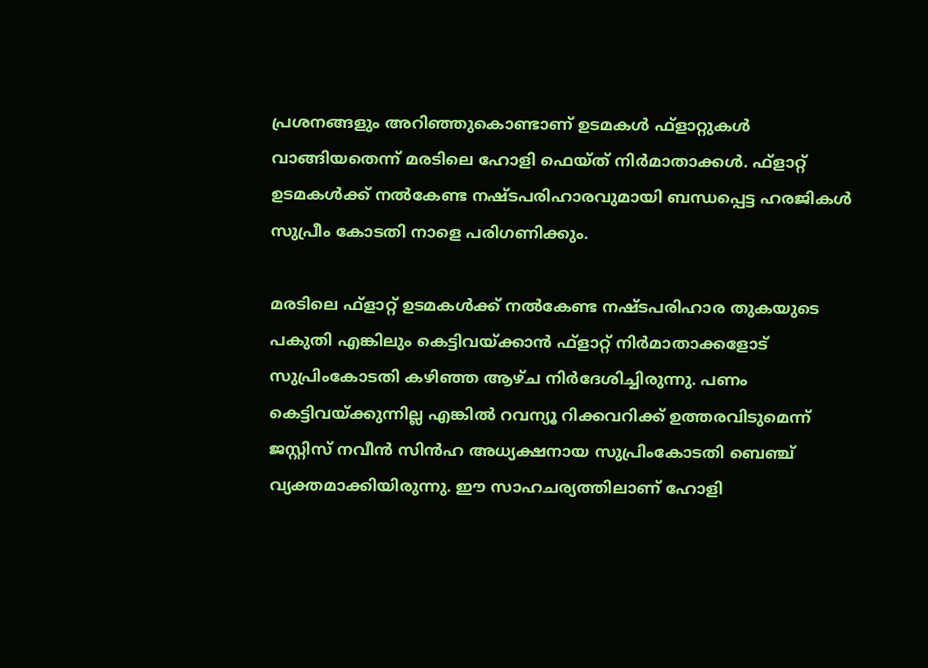പ്രശനങ്ങളും അറിഞ്ഞുകൊണ്ടാണ് ഉടമകള്‍ ഫ്‌ളാറ്റുകള്‍ വാങ്ങിയതെന്ന് മരടിലെ ഹോളി ഫെയ്ത് നിര്‍മാതാക്കള്‍. ഫ്‌ളാറ്റ് ഉടമകള്‍ക്ക് നല്‍കേണ്ട നഷ്ടപരിഹാരവുമായി ബന്ധപ്പെട്ട ഹരജികള്‍ സുപ്രീം കോടതി നാളെ പരിഗണിക്കും.

മരടിലെ ഫ്‌ളാറ്റ് ഉടമകള്‍ക്ക് നല്‍കേണ്ട നഷ്ടപരിഹാര തുകയുടെ പകുതി എങ്കിലും കെട്ടിവയ്ക്കാന്‍ ഫ്‌ളാറ്റ് നിര്‍മാതാക്കളോട് സുപ്രിംകോടതി കഴിഞ്ഞ ആഴ്ച നിര്‍ദേശിച്ചിരുന്നു. പണം കെട്ടിവയ്ക്കുന്നില്ല എങ്കില്‍ റവന്യൂ റിക്കവറിക്ക് ഉത്തരവിടുമെന്ന് ജസ്റ്റിസ് നവീന്‍ സിന്‍ഹ അധ്യക്ഷനായ സുപ്രിംകോടതി ബെഞ്ച് വ്യക്തമാക്കിയിരുന്നു. ഈ സാഹചര്യത്തിലാണ് ഹോളി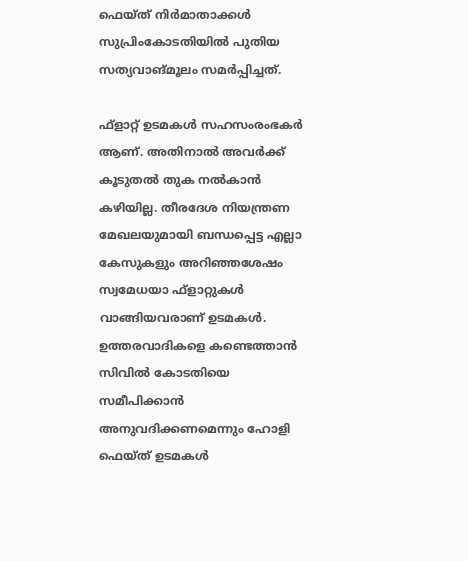ഫെയ്ത് നിര്‍മാതാക്കള്‍ സുപ്രിംകോടതിയില്‍ പുതിയ സത്യവാങ്മൂലം സമര്‍പ്പിച്ചത്.

ഫ്‌ളാറ്റ് ഉടമകള്‍ സഹസംരംഭകര്‍ ആണ്. അതിനാല്‍ അവര്‍ക്ക് കൂടുതല്‍ തുക നല്‍കാന്‍ കഴിയില്ല. തീരദേശ നിയന്ത്രണ മേഖലയുമായി ബന്ധപ്പെട്ട എല്ലാ കേസുകളും അറിഞ്ഞശേഷം സ്വമേധയാ ഫ്‌ളാറ്റുകള്‍ വാങ്ങിയവരാണ് ഉടമകള്‍. ഉത്തരവാദികളെ കണ്ടെത്താന്‍ സിവില്‍ കോടതിയെ സമീപിക്കാന്‍ അനുവദിക്കണമെന്നും ഹോളി ഫെയ്ത് ഉടമകള്‍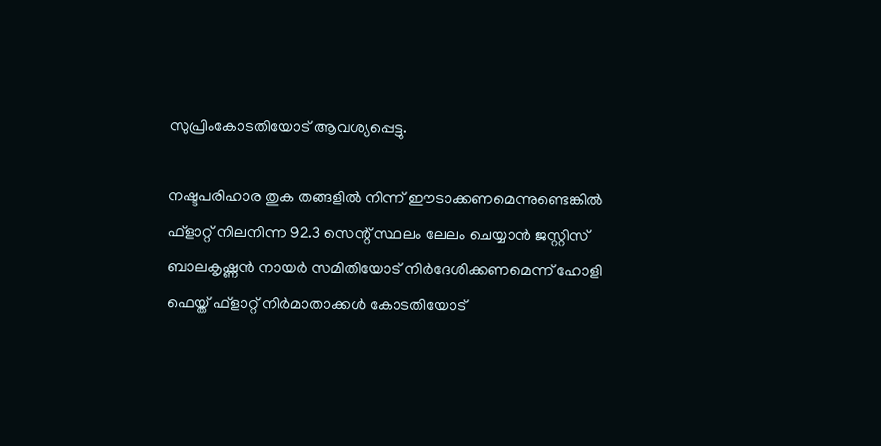സുപ്രിംകോടതിയോട് ആവശ്യപ്പെട്ടു.

നഷ്ടപരിഹാര തുക തങ്ങളില്‍ നിന്ന് ഈടാക്കണമെന്നുണ്ടെങ്കില്‍ ഫ്‌ളാറ്റ് നിലനിന്ന 92.3 സെന്റ് സ്ഥലം ലേലം ചെയ്യാന്‍ ജസ്റ്റിസ് ബാലകൃഷ്ണന്‍ നായര്‍ സമിതിയോട് നിര്‍ദേശിക്കണമെന്ന് ഹോളി ഫെയ്ത് ഫ്‌ളാറ്റ് നിര്‍മാതാക്കള്‍ കോടതിയോട്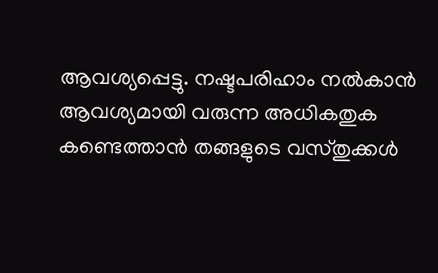ആവശ്യപ്പെട്ടു. നഷ്ടപരിഹാം നല്‍കാന്‍ ആവശ്യമായി വരുന്ന അധികതുക കണ്ടെത്താന്‍ തങ്ങളുടെ വസ്തുക്കള്‍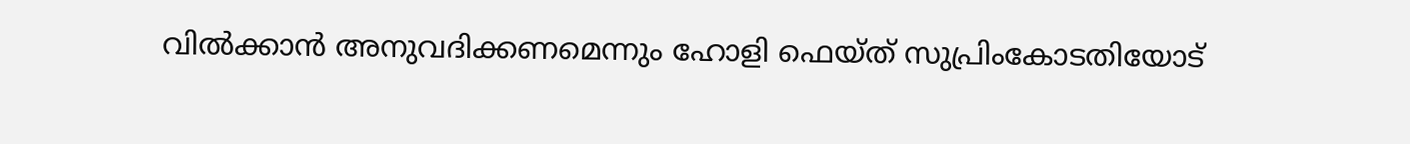വില്‍ക്കാന്‍ അനുവദിക്കണമെന്നും ഹോളി ഫെയ്ത് സുപ്രിംകോടതിയോട്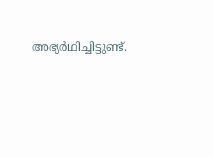അഭ്യര്‍ഥിച്ചിട്ടുണ്ട്.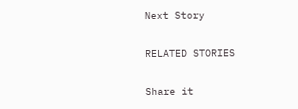Next Story

RELATED STORIES

Share it